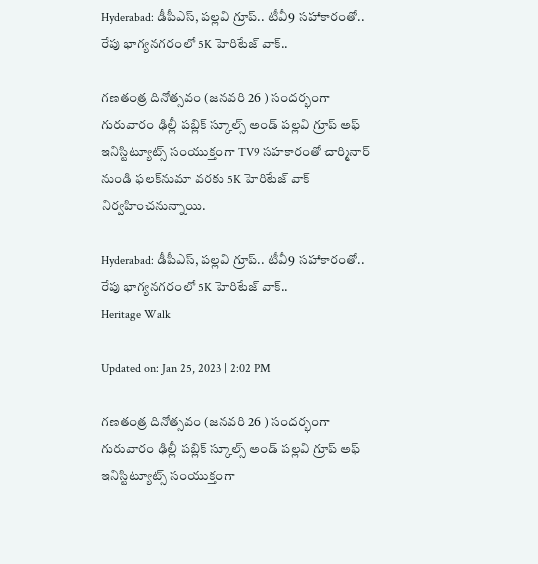Hyderabad: డీపీఎస్, పల్లవి గ్రూప్.. టీవీ9 సహాకారంతో.. రేపు భాగ్యనగరంలో 5K హెరిటేజ్ వాక్..

గణతంత్ర దినోత్సవం (జనవరి 26 ) సందర్భంగా గురువారం ఢిల్లీ పబ్లిక్ స్కూల్స్ అండ్ పల్లవి గ్రూప్ అఫ్ ఇనిస్టిట్యూట్స్ సంయుక్తంగా TV9 సహకారంతో చార్మినార్ నుండి ఫలక్‌నుమా వరకు 5K హెరిటేజ్ వాక్ నిర్వహించనున్నాయి.

Hyderabad: డీపీఎస్, పల్లవి గ్రూప్.. టీవీ9 సహాకారంతో.. రేపు భాగ్యనగరంలో 5K హెరిటేజ్ వాక్..
Heritage Walk

Updated on: Jan 25, 2023 | 2:02 PM

గణతంత్ర దినోత్సవం (జనవరి 26 ) సందర్భంగా గురువారం ఢిల్లీ పబ్లిక్ స్కూల్స్ అండ్ పల్లవి గ్రూప్ అఫ్ ఇనిస్టిట్యూట్స్ సంయుక్తంగా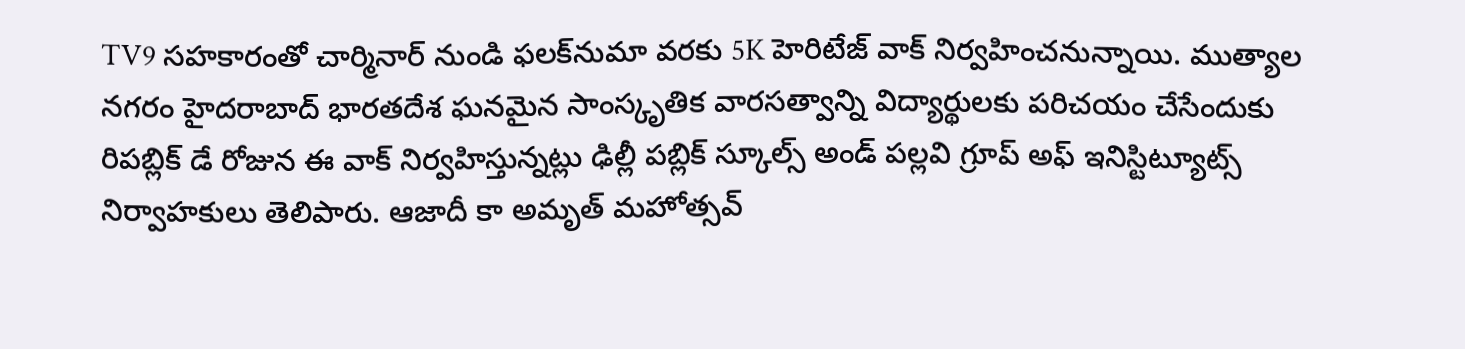TV9 సహకారంతో చార్మినార్ నుండి ఫలక్‌నుమా వరకు 5K హెరిటేజ్ వాక్ నిర్వహించనున్నాయి. ముత్యాల నగరం హైదరాబాద్‌ భారతదేశ ఘనమైన సాంస్కృతిక వారసత్వాన్ని విద్యార్థులకు పరిచయం చేసేందుకు రిపబ్లిక్ డే రోజున ఈ వాక్ నిర్వహిస్తున్నట్లు ఢిల్లీ పబ్లిక్ స్కూల్స్ అండ్ పల్లవి గ్రూప్ అఫ్ ఇనిస్టిట్యూట్స్ నిర్వాహకులు తెలిపారు. ఆజాదీ కా అమృత్ మహోత్సవ్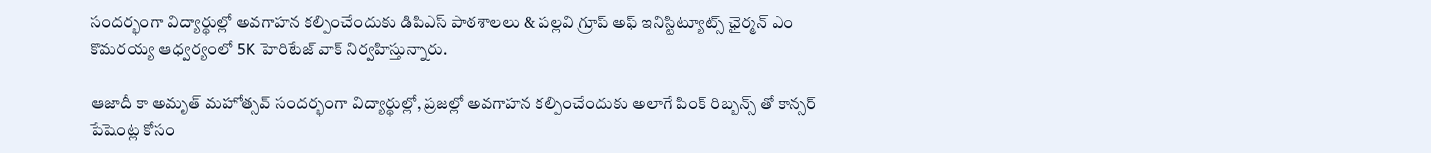సందర్భంగా విద్యార్థుల్లో అవగాహన కల్పించేందుకు డిపిఎస్‌ పాఠశాలలు & పల్లవి గ్రూప్ అఫ్ ఇనిస్టిట్యూట్స్ ఛైర్మన్‌ ఎం కొమరయ్య ఆధ్వర్యంలో 5K హెరిటేజ్ వాక్ నిర్వహిస్తున్నారు.

ఆజాదీ కా అమృత్ మహోత్సవ్ సందర్భంగా విద్యార్థుల్లో, ప్రజల్లో అవగాహన కల్పించేందుకు అలాగే పింక్ రిబ్బన్స్ తో కాన్సర్ పేషెంట్ల కోసం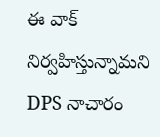ఈ వాక్ నిర్వహిస్తున్నామని DPS నాచారం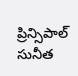ప్రిన్సిపాల్ సునీత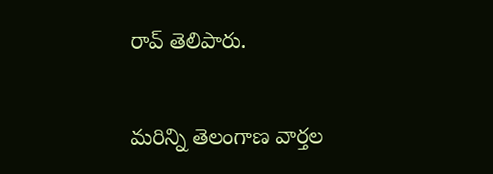రావ్ తెలిపారు.

మరిన్ని తెలంగాణ వార్తల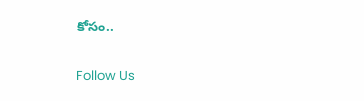కోసం..

Follow Us